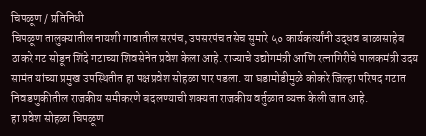चिपळूण / प्रतिनिधी
चिपळूण तालुक्यातील नायशी गावातील सरपंच, उपसरपंच तसेच सुमारे ५० कार्यकर्त्यांनी उद्धव बाळासाहेब ठाकरे गट सोडून शिंदे गटाच्या शिवसेनेत प्रवेश केला आहे. राज्याचे उद्योगमंत्री आणि रत्नागिरीचे पालकमंत्री उदय सामंत यांच्या प्रमुख उपस्थितीत हा पक्षप्रवेश सोहळा पार पडला. या घडामोडीमुळे कोकरे जिल्हा परिषद गटात निवडणुकीतील राजकीय समीकरणे बदलण्याची शक्यता राजकीय वर्तुळात व्यक्त केली जात आहे.
हा प्रवेश सोहळा चिपळूण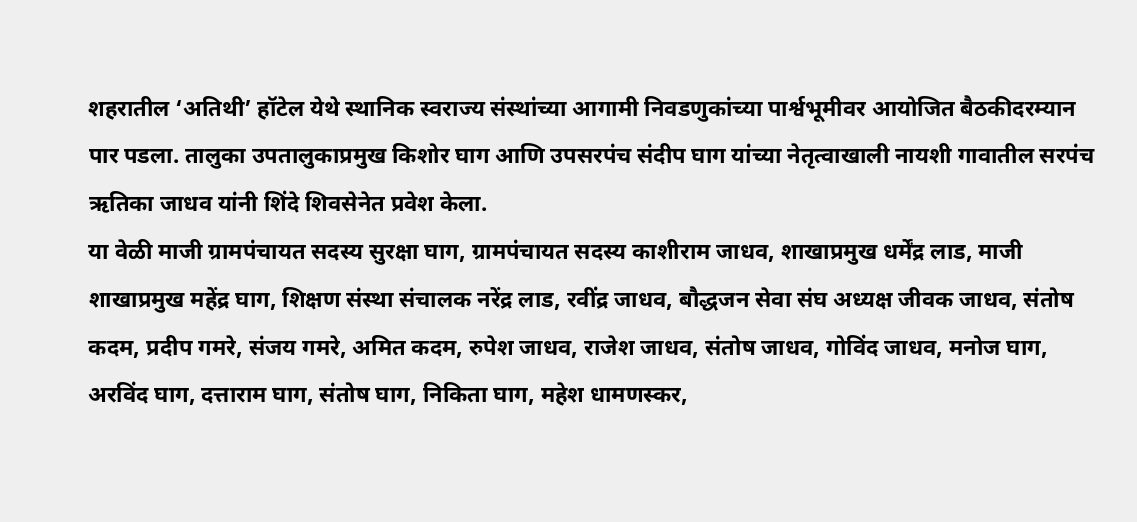शहरातील ‘अतिथी’ हॉटेल येथे स्थानिक स्वराज्य संस्थांच्या आगामी निवडणुकांच्या पार्श्वभूमीवर आयोजित बैठकीदरम्यान पार पडला. तालुका उपतालुकाप्रमुख किशोर घाग आणि उपसरपंच संदीप घाग यांच्या नेतृत्वाखाली नायशी गावातील सरपंच ऋतिका जाधव यांनी शिंदे शिवसेनेत प्रवेश केला.
या वेळी माजी ग्रामपंचायत सदस्य सुरक्षा घाग, ग्रामपंचायत सदस्य काशीराम जाधव, शाखाप्रमुख धर्मेंद्र लाड, माजी शाखाप्रमुख महेंद्र घाग, शिक्षण संस्था संचालक नरेंद्र लाड, रवींद्र जाधव, बौद्धजन सेवा संघ अध्यक्ष जीवक जाधव, संतोष कदम, प्रदीप गमरे, संजय गमरे, अमित कदम, रुपेश जाधव, राजेश जाधव, संतोष जाधव, गोविंद जाधव, मनोज घाग, अरविंद घाग, दत्ताराम घाग, संतोष घाग, निकिता घाग, महेश धामणस्कर,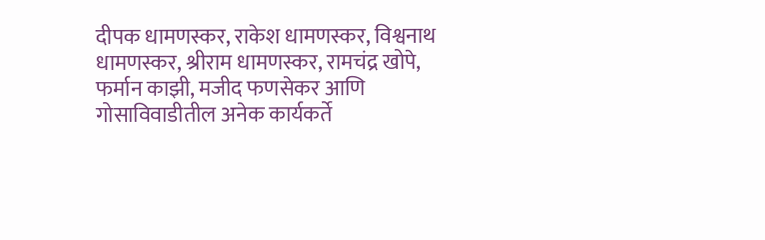दीपक धामणस्कर, राकेश धामणस्कर, विश्वनाथ धामणस्कर, श्रीराम धामणस्कर, रामचंद्र खोपे, फर्मान काझी, मजीद फणसेकर आणि गोसाविवाडीतील अनेक कार्यकर्ते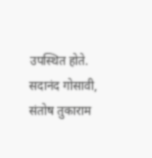उपस्थित होते.
सदानंद गोसावी, संतोष तुकाराम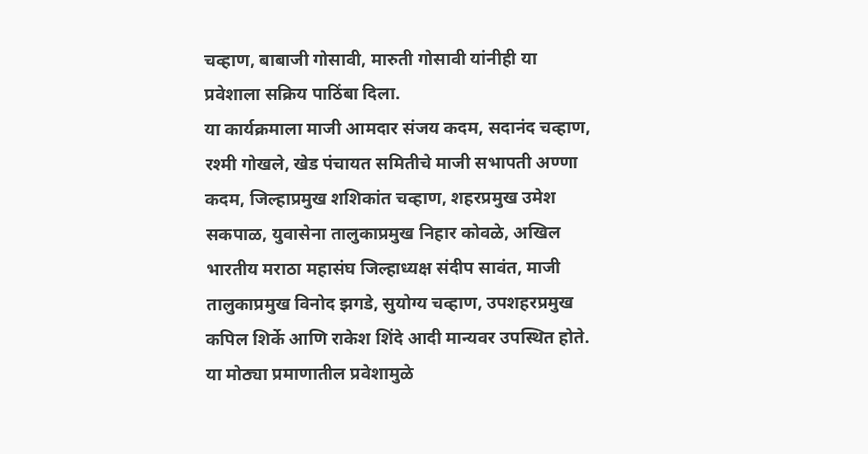चव्हाण, बाबाजी गोसावी, मारुती गोसावी यांनीही या प्रवेशाला सक्रिय पाठिंबा दिला.
या कार्यक्रमाला माजी आमदार संजय कदम, सदानंद चव्हाण, रश्मी गोखले, खेड पंचायत समितीचे माजी सभापती अण्णा कदम, जिल्हाप्रमुख शशिकांत चव्हाण, शहरप्रमुख उमेश सकपाळ, युवासेना तालुकाप्रमुख निहार कोवळे, अखिल भारतीय मराठा महासंघ जिल्हाध्यक्ष संदीप सावंत, माजी तालुकाप्रमुख विनोद झगडे, सुयोग्य चव्हाण, उपशहरप्रमुख कपिल शिर्के आणि राकेश शिंदे आदी मान्यवर उपस्थित होते.
या मोठ्या प्रमाणातील प्रवेशामुळे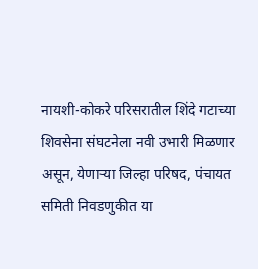नायशी-कोकरे परिसरातील शिंदे गटाच्या शिवसेना संघटनेला नवी उभारी मिळणार असून, येणाऱ्या जिल्हा परिषद, पंचायत समिती निवडणुकीत या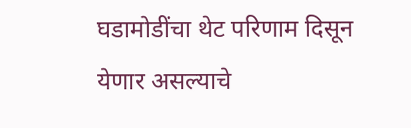घडामोडींचा थेट परिणाम दिसून येणार असल्याचे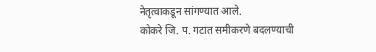नेतृत्वाकडून सांगण्यात आले.
कोकरे जि. प. गटात समीकरणे बदलण्याची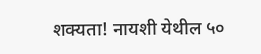शक्यता! नायशी येथील ५०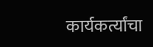कार्यकर्त्यांचा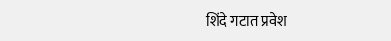शिंदे गटात प्रवेश